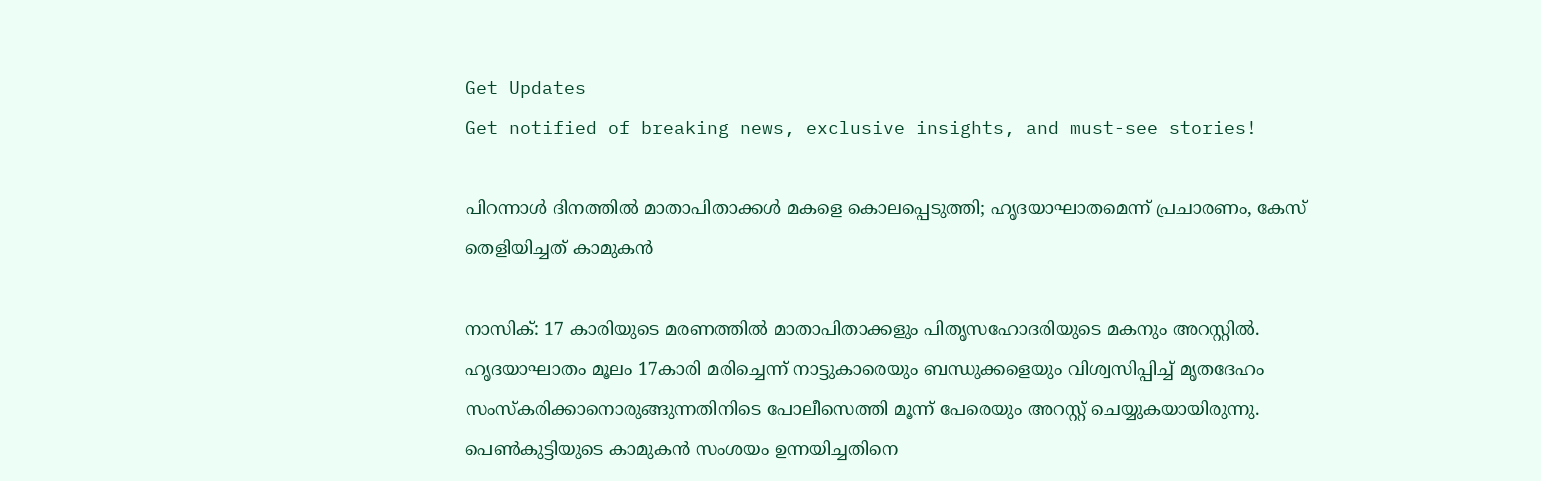Get Updates
Get notified of breaking news, exclusive insights, and must-see stories!

പിറന്നാൾ ദിനത്തിൽ മാതാപിതാക്കൾ മകളെ കൊലപ്പെടുത്തി; ഹൃദയാഘാതമെന്ന് പ്രചാരണം, കേസ് തെളിയിച്ചത് കാമുകൻ

നാസിക്: 17 കാരിയുടെ മരണത്തിൽ മാതാപിതാക്കളും പിതൃസഹോദരിയുടെ മകനും അറസ്റ്റിൽ. ഹൃദയാഘാതം മൂലം 17കാരി മരിച്ചെന്ന് നാട്ടുകാരെയും ബന്ധുക്കളെയും വിശ്വസിപ്പിച്ച് മൃതദേഹം സംസ്കരിക്കാനൊരുങ്ങുന്നതിനിടെ പോലീസെത്തി മൂന്ന് പേരെയും അറസ്റ്റ് ചെയ്യുകയായിരുന്നു. പെൺകുട്ടിയുടെ കാമുകൻ സംശയം ഉന്നയിച്ചതിനെ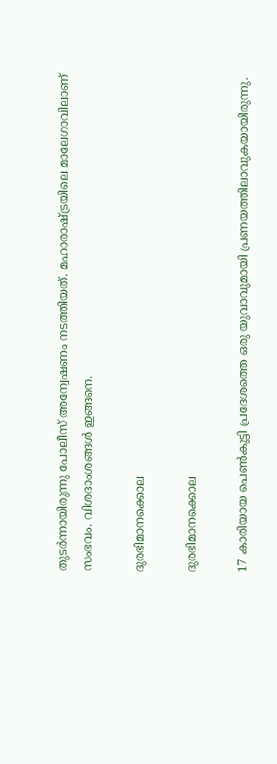തുടർന്നായിരുന്നു പോലീസ് അന്വേഷണം നടത്തിയത്. മഹാരാഷ്ട്രയിലെ മാലേഗാവിലാണ് സംഭവം. വിശദാംശങ്ങൾ ഇങ്ങനെ.

ദുരഭിമാനക്കൊല

ദുരഭിമാനക്കൊല

17 കാരിയായ പെൺകുട്ടി പ്രദേശത്തെ ഒരു യുവാവുമായി പ്രണയത്തിലാവുകയായിരുന്നു.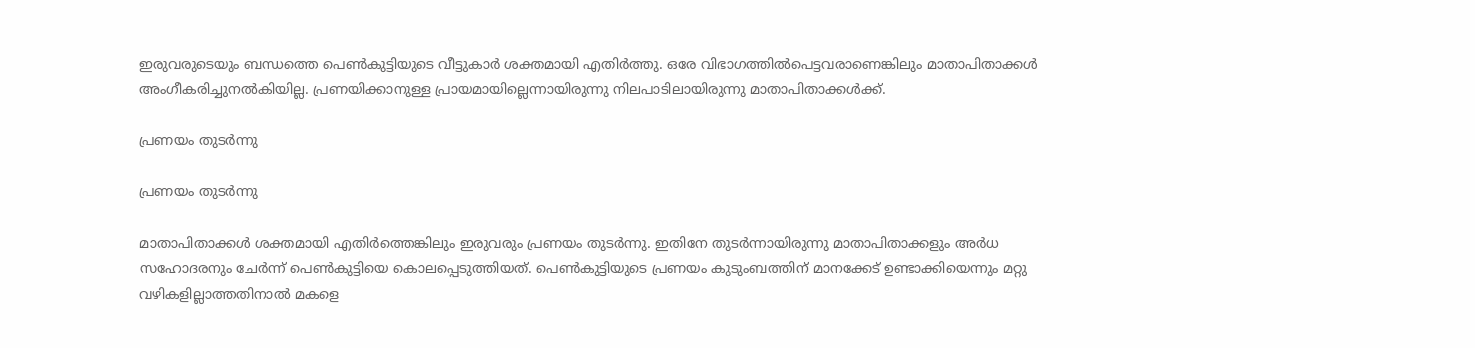ഇരുവരുടെയും ബന്ധത്തെ പെൺകുട്ടിയുടെ വീട്ടുകാർ ശക്തമായി എതിർത്തു. ഒരേ വിഭാഗത്തിൽപെട്ടവരാണെങ്കിലും മാതാപിതാക്കൾ അംഗീകരിച്ചുനൽകിയില്ല. പ്രണയിക്കാനുള്ള പ്രായമായില്ലെന്നായിരുന്നു നിലപാടിലായിരുന്നു മാതാപിതാക്കൾക്ക്.

പ്രണയം തുടർന്നു

പ്രണയം തുടർന്നു

മാതാപിതാക്കൾ ശക്തമായി എതിർത്തെങ്കിലും ഇരുവരും പ്രണയം തുടർന്നു. ഇതിനേ തുടർന്നായിരുന്നു മാതാപിതാക്കളും അർധ സഹോദരനും ചേർന്ന് പെൺകുട്ടിയെ കൊലപ്പെടുത്തിയത്. പെൺകുട്ടിയുടെ പ്രണയം കുടുംബത്തിന് മാനക്കേട് ഉണ്ടാക്കിയെന്നും മറ്റു വഴികളില്ലാത്തതിനാൽ മകളെ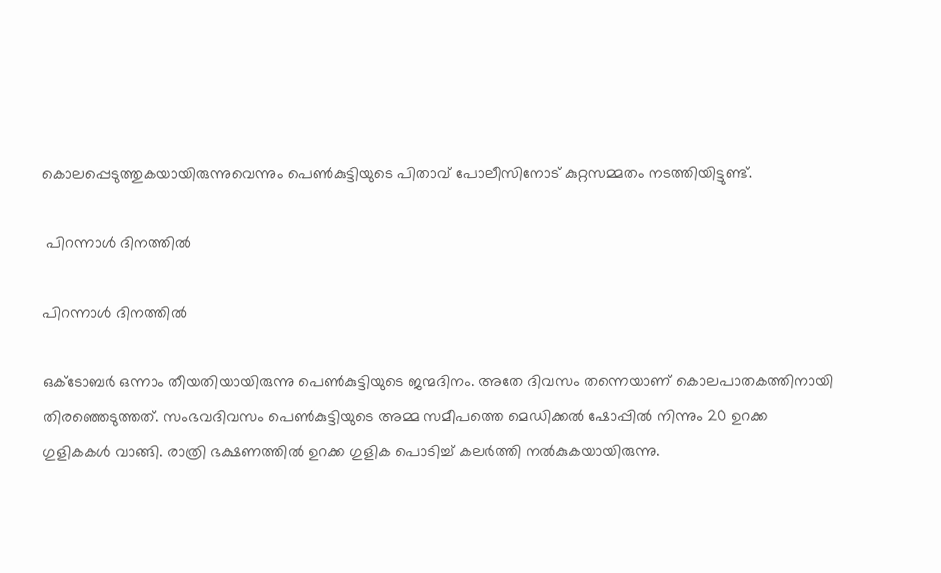കൊലപ്പെടുത്തുകയായിരുന്നുവെന്നും പെൺകുട്ടിയുടെ പിതാവ് പോലീസിനോട് കുറ്റസമ്മതം നടത്തിയിട്ടുണ്ട്.

 പിറന്നാൾ ദിനത്തിൽ

പിറന്നാൾ ദിനത്തിൽ

ഒക്ടോബർ ഒന്നാം തീയതിയായിരുന്നു പെൺകുട്ടിയുടെ ജന്മദിനം. അതേ ദിവസം തന്നെയാണ് കൊലപാതകത്തിനായി തിരഞ്ഞെടുത്തത്. സംഭവദിവസം പെൺകുട്ടിയുടെ അമ്മ സമീപത്തെ മെഡിക്കൽ ഷോപ്പിൽ നിന്നും 20 ഉറക്ക ഗുളികകൾ വാങ്ങി. രാത്രി ഭക്ഷണത്തിൽ ഉറക്ക ഗുളിക പൊടിച്ച് കലർത്തി നൽകുകയായിരുന്നു.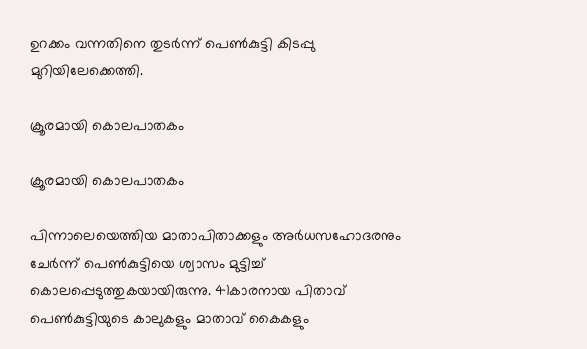ഉറക്കം വന്നതിനെ തുടർന്ന് പെൺകുട്ടി കിടപ്പു മുറിയിലേക്കെത്തി.

ക്രൂരമായി കൊലപാതകം

ക്രൂരമായി കൊലപാതകം

പിന്നാലെയെത്തിയ മാതാപിതാക്കളും അർധസഹോദരനും ചേർന്ന് പെൺകുട്ടിയെ ശ്വാസം മുട്ടിച്ച് കൊലപ്പെടുത്തുകയായിരുന്നു. 41കാരനായ പിതാവ് പെൺകുട്ടിയുടെ കാലുകളും മാതാവ് കൈകളും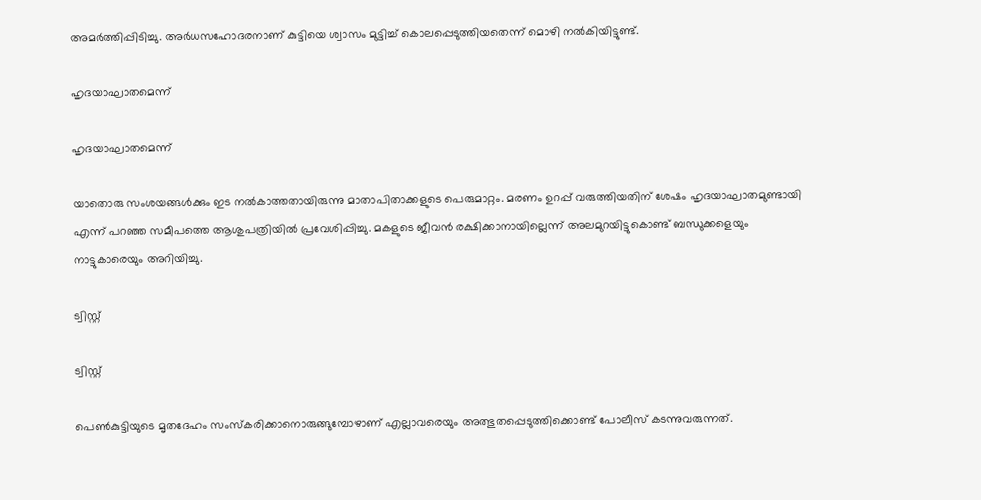അമർത്തിപ്പിടിച്ചു. അർധസഹോദരനാണ് കുട്ടിയെ ശ്വാസം മുട്ടിച്ച് കൊലപ്പെടുത്തിയതെന്ന് മൊഴി നൽകിയിട്ടുണ്ട്.

ഹൃദയാഘാതമെന്ന്

ഹൃദയാഘാതമെന്ന്

യാതൊരു സംശയങ്ങൾക്കും ഇട നൽകാത്തതായിരുന്നു മാതാപിതാക്കളുടെ പെരുമാറ്റം. മരണം ഉറപ്പ് വരുത്തിയതിന് ശേഷം ഹൃദയാഘാതമുണ്ടായി എന്ന് പറഞ്ഞ സമീപത്തെ ആശുപത്രിയിൽ പ്രവേശിപ്പിച്ചു. മകളുടെ ജീവൻ രക്ഷിക്കാനായില്ലെന്ന് അലമുറയിട്ടുകൊണ്ട് ബന്ധുക്കളെയും നാട്ടുകാരെയും അറിയിച്ചു.

ട്വിസ്റ്റ്

ട്വിസ്റ്റ്

പെൺകുട്ടിയുടെ മൃതദേഹം സംസ്കരിക്കാനൊരുങ്ങുമ്പോഴാണ് എല്ലാവരെയും അത്ഭുതപ്പെടുത്തിക്കൊണ്ട് പോലീസ് കടന്നുവരുന്നത്.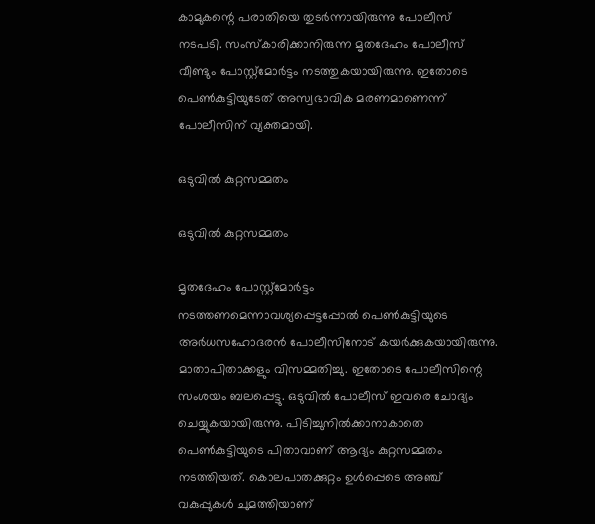കാമുകന്റെ പരാതിയെ തുടർന്നായിരുന്നു പോലീസ് നടപടി. സംസ്കാരിക്കാനിരുന്ന മൃതദേഹം പോലീസ് വീണ്ടും പോസ്റ്റ്മോർട്ടം നടത്തുകയായിരുന്നു. ഇതോടെ പെൺകുട്ടിയുടേത് അസ്വഭാവിക മരണമാണെന്ന് പോലീസിന് വ്യക്തമായി.

ഒടുവിൽ കുറ്റസമ്മതം‌

ഒടുവിൽ കുറ്റസമ്മതം‌

മൃതദേഹം പോസ്റ്റ്മോർട്ടം നടത്തണമെന്നാവശ്യപ്പെട്ടപ്പോൽ പെൺകുട്ടിയുടെ അർധസഹോദരൻ പോലീസിനോട് കയർക്കുകയായിരുന്നു. മാതാപിതാക്കളും വിസമ്മതിച്ചു. ഇതോടെ പോലീസിന്റെ സംശയം ബലപ്പെട്ടു. ഒടുവിൽ പോലീസ് ഇവരെ ചോദ്യം ചെയ്യുകയായിരുന്നു. പിടിച്ചുനിൽക്കാനാകാതെ പെൺകുട്ടിയുടെ പിതാവാണ് ആദ്യം കുറ്റസമ്മതം നടത്തിയത്. കൊലപാതക്കുറ്റം ഉൾപ്പെടെ അഞ്ച് വകുപ്പുകൾ ചുമത്തിയാണ്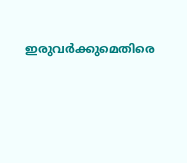ഇരുവർക്കുമെതിരെ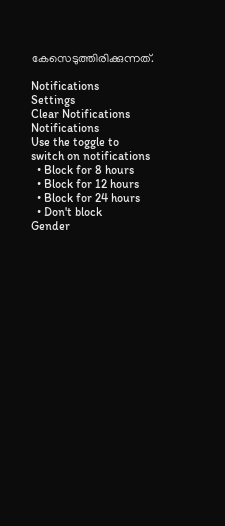കേസെടുത്തിരിക്കുന്നത്.

Notifications
Settings
Clear Notifications
Notifications
Use the toggle to switch on notifications
  • Block for 8 hours
  • Block for 12 hours
  • Block for 24 hours
  • Don't block
Gender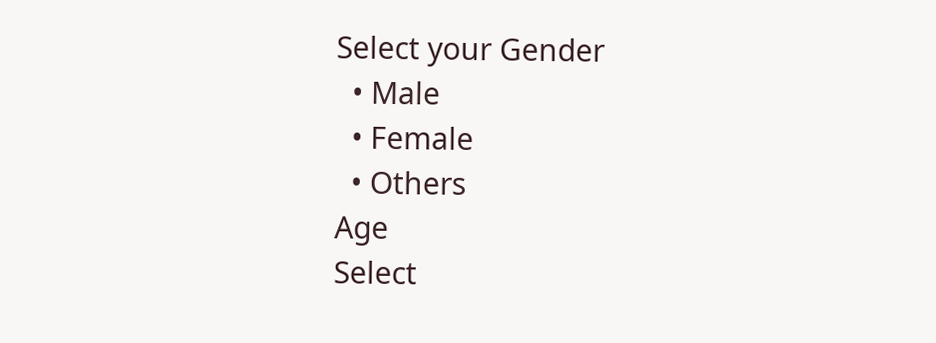Select your Gender
  • Male
  • Female
  • Others
Age
Select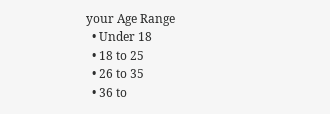your Age Range
  • Under 18
  • 18 to 25
  • 26 to 35
  • 36 to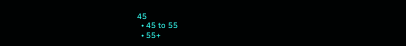45
  • 45 to 55
  • 55+